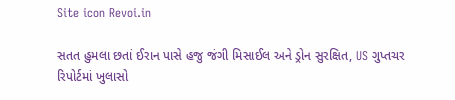Site icon Revoi.in

સતત હુમલા છતાં ઈરાન પાસે હજુ જંગી મિસાઈલ અને ડ્રોન સુરક્ષિત, US ગુપ્તચર રિપોર્ટમાં ખુલાસો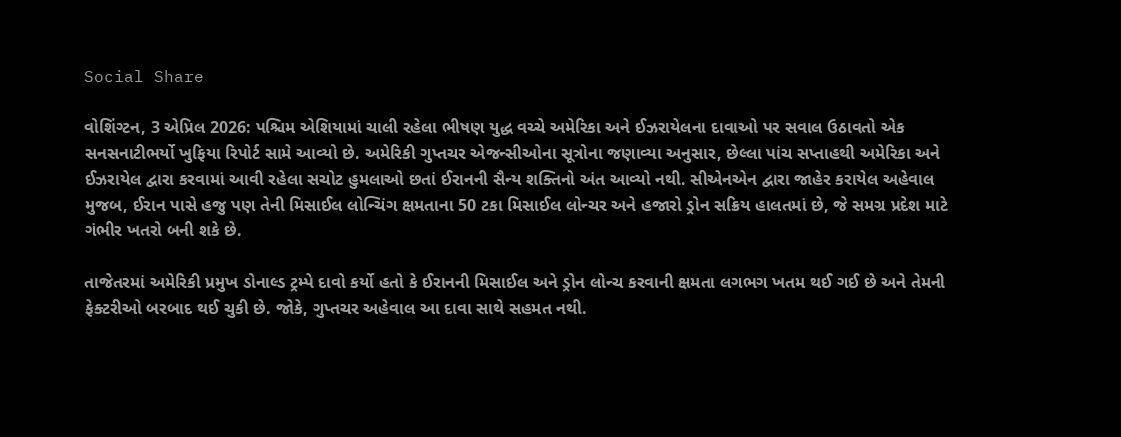Social Share

વોશિંગ્ટન, 3 એપ્રિલ 2026: પશ્ચિમ એશિયામાં ચાલી રહેલા ભીષણ યુદ્ધ વચ્ચે અમેરિકા અને ઈઝરાયેલના દાવાઓ પર સવાલ ઉઠાવતો એક સનસનાટીભર્યો ખુફિયા રિપોર્ટ સામે આવ્યો છે. અમેરિકી ગુપ્તચર એજન્સીઓના સૂત્રોના જણાવ્યા અનુસાર, છેલ્લા પાંચ સપ્તાહથી અમેરિકા અને ઈઝરાયેલ દ્વારા કરવામાં આવી રહેલા સચોટ હુમલાઓ છતાં ઈરાનની સૈન્ય શક્તિનો અંત આવ્યો નથી. સીએનએન દ્વારા જાહેર કરાયેલ અહેવાલ મુજબ, ઈરાન પાસે હજુ પણ તેની મિસાઈલ લોન્ચિંગ ક્ષમતાના 50 ટકા મિસાઈલ લોન્ચર અને હજારો ડ્રોન સક્રિય હાલતમાં છે, જે સમગ્ર પ્રદેશ માટે ગંભીર ખતરો બની શકે છે.

તાજેતરમાં અમેરિકી પ્રમુખ ડોનાલ્ડ ટ્રમ્પે દાવો કર્યો હતો કે ઈરાનની મિસાઈલ અને ડ્રોન લોન્ચ કરવાની ક્ષમતા લગભગ ખતમ થઈ ગઈ છે અને તેમની ફેક્ટરીઓ બરબાદ થઈ ચુકી છે. જોકે, ગુપ્તચર અહેવાલ આ દાવા સાથે સહમત નથી.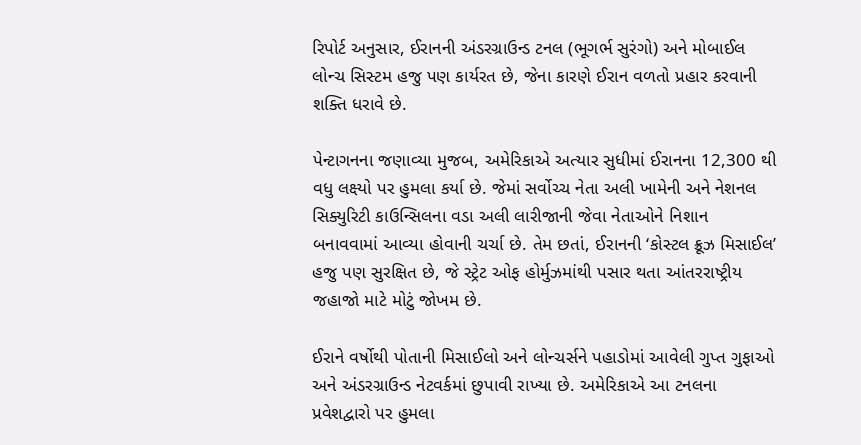રિપોર્ટ અનુસાર, ઈરાનની અંડરગ્રાઉન્ડ ટનલ (ભૂગર્ભ સુરંગો) અને મોબાઈલ લોન્ચ સિસ્ટમ હજુ પણ કાર્યરત છે, જેના કારણે ઈરાન વળતો પ્રહાર કરવાની શક્તિ ધરાવે છે.

પેન્ટાગનના જણાવ્યા મુજબ, અમેરિકાએ અત્યાર સુધીમાં ઈરાનના 12,300 થી વધુ લક્ષ્યો પર હુમલા કર્યા છે. જેમાં સર્વોચ્ચ નેતા અલી ખામેની અને નેશનલ સિક્યુરિટી કાઉન્સિલના વડા અલી લારીજાની જેવા નેતાઓને નિશાન બનાવવામાં આવ્યા હોવાની ચર્ચા છે. તેમ છતાં, ઈરાનની ‘કોસ્ટલ ક્રૂઝ મિસાઈલ’ હજુ પણ સુરક્ષિત છે, જે સ્ટ્રેટ ઓફ હોર્મુઝમાંથી પસાર થતા આંતરરાષ્ટ્રીય જહાજો માટે મોટું જોખમ છે.

ઈરાને વર્ષોથી પોતાની મિસાઈલો અને લોન્ચર્સને પહાડોમાં આવેલી ગુપ્ત ગુફાઓ અને અંડરગ્રાઉન્ડ નેટવર્કમાં છુપાવી રાખ્યા છે. અમેરિકાએ આ ટનલના પ્રવેશદ્વારો પર હુમલા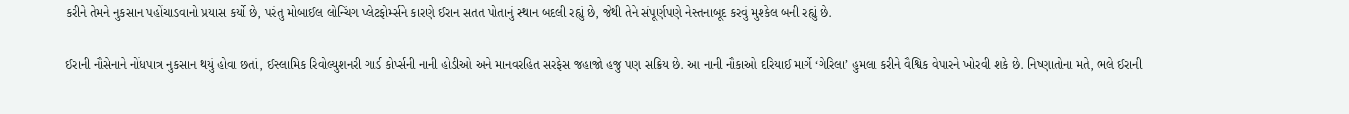કરીને તેમને નુકસાન પહોંચાડવાનો પ્રયાસ કર્યો છે, પરંતુ મોબાઈલ લોન્ચિંગ પ્લેટફોર્મ્સને કારણે ઈરાન સતત પોતાનું સ્થાન બદલી રહ્યું છે, જેથી તેને સંપૂર્ણપણે નેસ્તનાબૂદ કરવું મુશ્કેલ બની રહ્યું છે.

ઈરાની નૌસેનાને નોંધપાત્ર નુકસાન થયું હોવા છતાં, ઈસ્લામિક રિવોલ્યુશનરી ગાર્ડ કોર્પ્સની નાની હોડીઓ અને માનવરહિત સરફેસ જહાજો હજુ પણ સક્રિય છે. આ નાની નૌકાઓ દરિયાઈ માર્ગે ‘ગેરિલા’ હુમલા કરીને વૈશ્વિક વેપારને ખોરવી શકે છે. નિષ્ણાતોના મતે, ભલે ઈરાની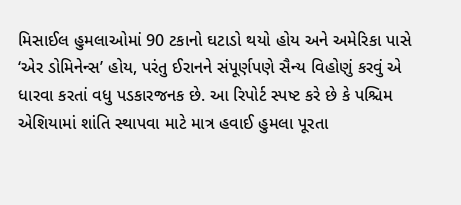મિસાઈલ હુમલાઓમાં 90 ટકાનો ઘટાડો થયો હોય અને અમેરિકા પાસે ‘એર ડોમિનેન્સ’ હોય, પરંતુ ઈરાનને સંપૂર્ણપણે સૈન્ય વિહોણું કરવું એ ધારવા કરતાં વધુ પડકારજનક છે. આ રિપોર્ટ સ્પષ્ટ કરે છે કે પશ્ચિમ એશિયામાં શાંતિ સ્થાપવા માટે માત્ર હવાઈ હુમલા પૂરતા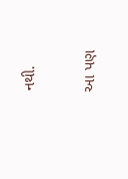નથી.

આ પણ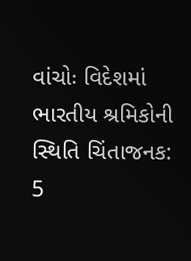વાંચોઃ વિદેશમાં ભારતીય શ્રમિકોની સ્થિતિ ચિંતાજનક: 5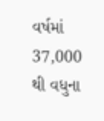વર્ષમાં 37,000 થી વધુના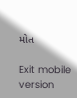મોત

Exit mobile version